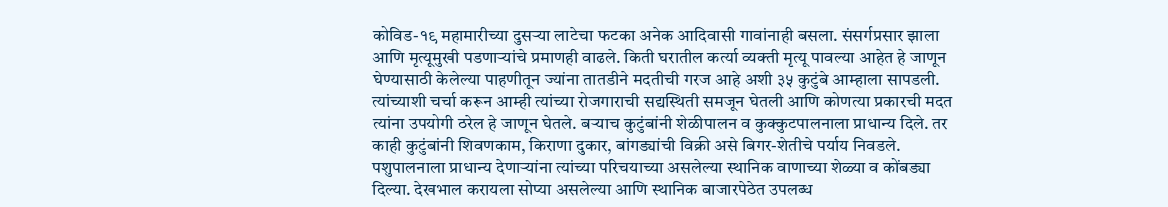कोविड-१९ महामारीच्या दुसऱ्या लाटेचा फटका अनेक आदिवासी गावांनाही बसला. संसर्गप्रसार झाला आणि मृत्यूमुखी पडणाऱ्यांचे प्रमाणही वाढले. किती घरातील कर्त्या व्यक्ती मृत्यू पावल्या आहेत हे जाणून घेण्यासाठी केलेल्या पाहणीतून ज्यांना तातडीने मदतीची गरज आहे अशी ३५ कुटुंबे आम्हाला सापडली.
त्यांच्याशी चर्चा करून आम्ही त्यांच्या रोजगाराची सद्यस्थिती समजून घेतली आणि कोणत्या प्रकारची मदत त्यांना उपयोगी ठरेल हे जाणून घेतले. बऱ्याच कुटुंबांनी शेळीपालन व कुक्कुटपालनाला प्राधान्य दिले. तर काही कुटुंबांनी शिवणकाम, किराणा दुकार, बांगड्यांची विक्री असे बिगर-शेतीचे पर्याय निवडले.
पशुपालनाला प्राधान्य देणाऱ्यांना त्यांच्या परिचयाच्या असलेल्या स्थानिक वाणाच्या शेळ्या व कोंबड्या दिल्या. देखभाल करायला सोप्या असलेल्या आणि स्थानिक बाजारपेठेत उपलब्ध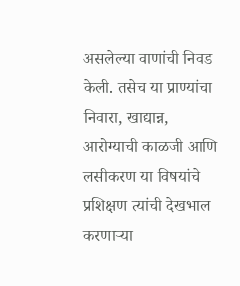असलेल्या वाणांची निवड केली. तसेच या प्राण्यांचा निवारा, खाद्यान्न, आरोग्याची काळजी आणि लसीकरण या विषयांचे प्रशिक्षण त्यांची देखभाल करणाऱ्या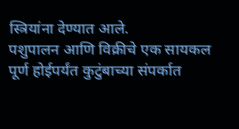स्त्रियांना देण्यात आले.
पशुपालन आणि विक्रीचे एक सायकल पूर्ण होईपर्यंत कुटुंबाच्या संपर्कात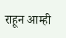राहून आम्ही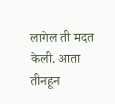लागेल ती मदत केली. आता तीनहून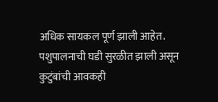अधिक सायकल पूर्ण झाली आहेत. पशुपालनाची घडी सुरळीत झाली असून कुटुंबांची आवकही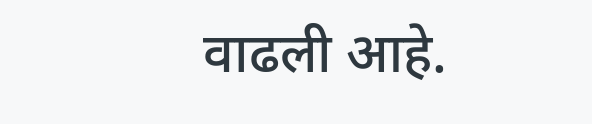वाढली आहे.